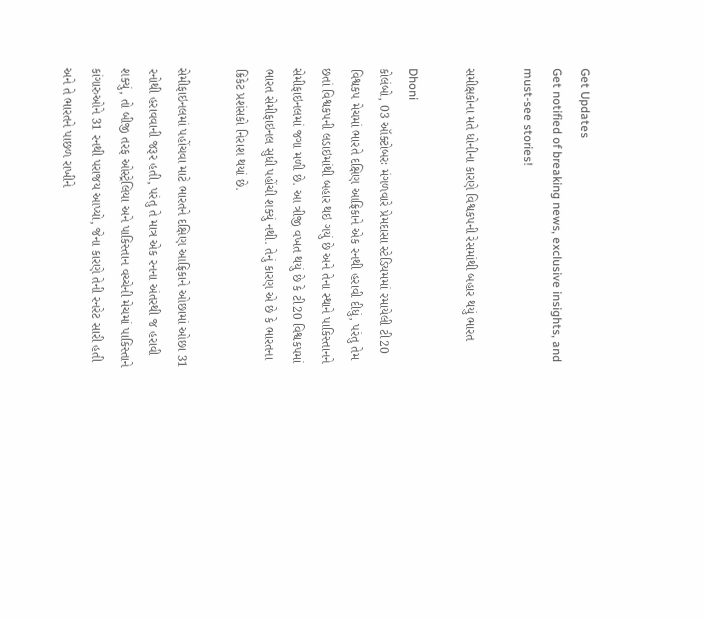Get Updates
Get notified of breaking news, exclusive insights, and must-see stories!

સમીક્ષકોના મતે ધોનીના કારણે વિશ્વકપની રેસમાંથી બહાર થયું ભારત

Dhoni
કોલંબો, 03 ઑક્ટોબરઃ મંગળવારે પ્રેમદાસા સ્ટેડિયમમાં રમાયેલી ટી20 વિશ્વકપ મેચમાં ભારતે દક્ષિણ આફ્રિકાને એક રનથી હરાવી દીધું, પરંતુ તેમ છતાં વિશ્વકપની લડાઇમાંથી બહાર થઇ ગયું છે અને તેના સ્થાને પાકિસ્તાનને સેમીફાઇનલમાં જગા મળી છે. આ ત્રીજી વખત થયું છે કે ટી20 વિશ્વકપમાં ભારત સેમીફાઇનલ સુધી પહોંચી શક્યું નથી. તેનું કારણ એ છે કે ભારતના ક્રિકેટ પ્રશંસકો નિરાશ થયાં છે.

સેમીફાઇનલમાં પહોંચવા માટે ભારતને દક્ષિણ આફ્રિકાને ઓછામાં ઓછા 31 રનોથી હરાવવાની જરૂર હતી, પરંતુ તે માત્ર એક રનના અંતરથી જ હરાવી શક્યું, તો બીજી તરફ ઓસ્ટ્રેલિયા અને પાકિસ્તાન વચ્ચેની મેચમાં પાકિસ્તાને કાંગારુઓને 31 રનથી પરાજય આપ્યો, જેના કારણે તેની રનરેટ સારી હતી અને તે ભારતને પાછળ રાખીને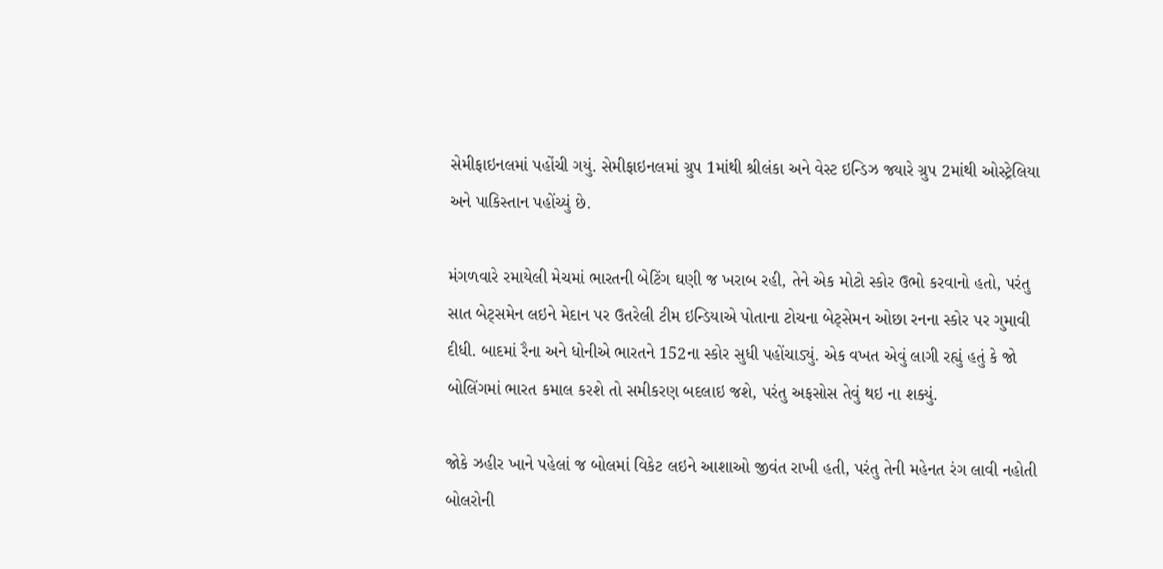સેમીફાઇનલમાં પહોંચી ગયું. સેમીફાઇનલમાં ગ્રુપ 1માંથી શ્રીલંકા અને વેસ્ટ ઇન્ડિઝ જ્યારે ગ્રુપ 2માંથી ઓસ્ટ્રેલિયા અને પાકિસ્તાન પહોંચ્યું છે.

મંગળવારે રમાયેલી મેચમાં ભારતની બેટિંગ ઘણી જ ખરાબ રહી, તેને એક મોટો સ્કોર ઉભો કરવાનો હતો, પરંતુ સાત બેટ્સમેન લઇને મેદાન પર ઉતરેલી ટીમ ઇન્ડિયાએ પોતાના ટોચના બેટ્સેમન ઓછા રનના સ્કોર પર ગુમાવી દીધી. બાદમાં રૈના અને ધોનીએ ભારતને 152ના સ્કોર સુધી પહોંચાડ્યું. એક વખત એવું લાગી રહ્યું હતું કે જો બોલિંગમાં ભારત કમાલ કરશે તો સમીકરણ બદલાઇ જશે, પરંતુ અફસોસ તેવું થઇ ના શક્યું.

જોકે ઝહીર ખાને પહેલાં જ બોલમાં વિકેટ લઇને આશાઓ જીવંત રાખી હતી, પરંતુ તેની મહેનત રંગ લાવી નહોતી બોલરોની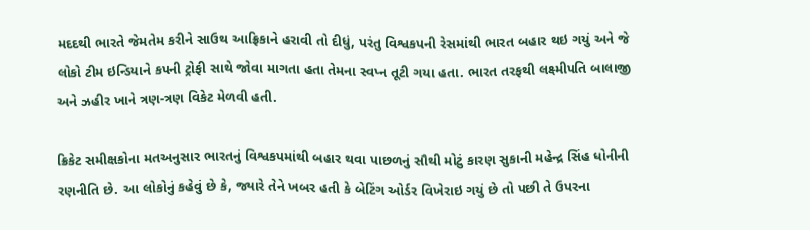મદદથી ભારતે જેમતેમ કરીને સાઉથ આફ્રિકાને હરાવી તો દીધું, પરંતુ વિશ્વકપની રેસમાંથી ભારત બહાર થઇ ગયું અને જે લોકો ટીમ ઇન્ડિયાને કપની ટ્રોફી સાથે જોવા માગતા હતા તેમના સ્વપ્ન તૂટી ગયા હતા. ભારત તરફથી લક્ષ્મીપતિ બાલાજી અને ઝહીર ખાને ત્રણ-ત્રણ વિકેટ મેળવી હતી.

ક્રિકેટ સમીક્ષકોના મતઅનુસાર ભારતનું વિશ્વકપમાંથી બહાર થવા પાછળનું સૌથી મોટું કારણ સુકાની મહેન્દ્ર સિંહ ધોનીની રણનીતિ છે. આ લોકોનું કહેવું છે કે, જ્યારે તેને ખબર હતી કે બેટિંગ ઓર્ડર વિખેરાઇ ગયું છે તો પછી તે ઉપરના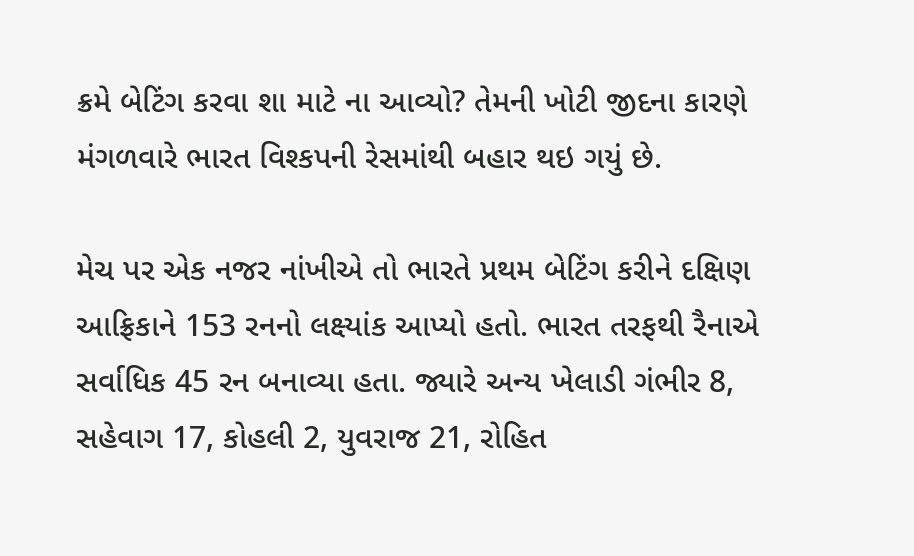ક્રમે બેટિંગ કરવા શા માટે ના આવ્યો? તેમની ખોટી જીદના કારણે મંગળવારે ભારત વિશ્કપની રેસમાંથી બહાર થઇ ગયું છે.

મેચ પર એક નજર નાંખીએ તો ભારતે પ્રથમ બેટિંગ કરીને દક્ષિણ આફ્રિકાને 153 રનનો લક્ષ્યાંક આપ્યો હતો. ભારત તરફથી રૈનાએ સર્વાધિક 45 રન બનાવ્યા હતા. જ્યારે અન્ય ખેલાડી ગંભીર 8, સહેવાગ 17, કોહલી 2, યુવરાજ 21, રોહિત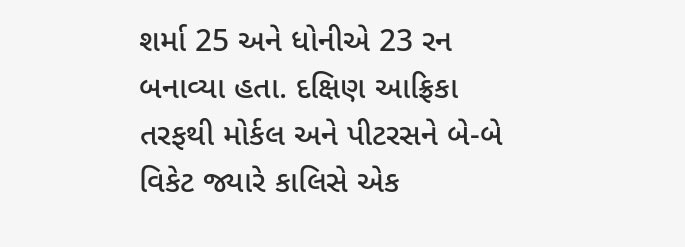શર્મા 25 અને ધોનીએ 23 રન બનાવ્યા હતા. દક્ષિણ આફ્રિકા તરફથી મોર્કલ અને પીટરસને બે-બે વિકેટ જ્યારે કાલિસે એક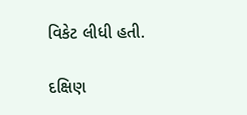વિકેટ લીધી હતી.

દક્ષિણ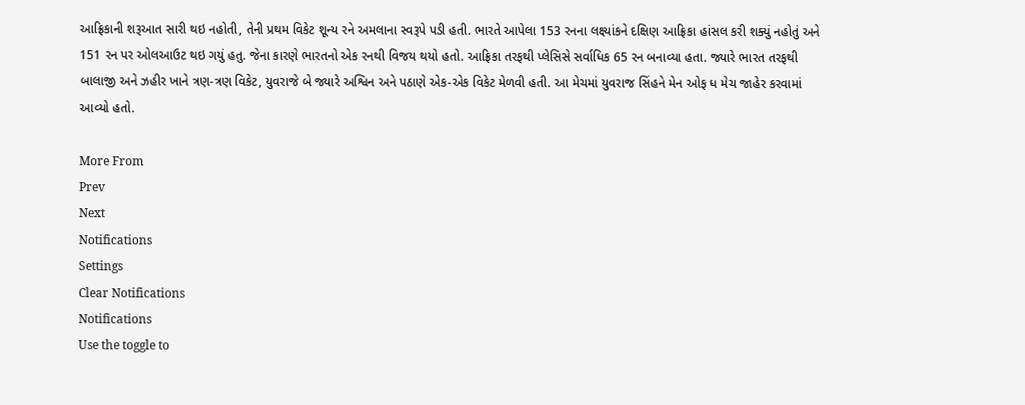આફ્રિકાની શરૂઆત સારી થઇ નહોતી, તેની પ્રથમ વિકેટ શૂન્ય રને અમલાના સ્વરૂપે પડી હતી. ભારતે આપેલા 153 રનના લક્ષ્યાંકને દક્ષિણ આફ્રિકા હાંસલ કરી શક્યું નહોતું અને 151 રન પર ઓલઆઉટ થઇ ગયું હતુ. જેના કારણે ભારતનો એક રનથી વિજય થયો હતો. આફ્રિકા તરફથી પ્લેસિસે સર્વાધિક 65 રન બનાવ્યા હતા. જ્યારે ભારત તરફથી બાલાજી અને ઝહીર ખાને ત્રણ-ત્રણ વિકેટ, યુવરાજે બે જ્યારે અશ્વિન અને પઠાણે એક-એક વિકેટ મેળવી હતી. આ મેચમાં યુવરાજ સિંહને મેન ઓફ ધ મેચ જાહેર કરવામાં આવ્યો હતો.

More From
Prev
Next
Notifications
Settings
Clear Notifications
Notifications
Use the toggle to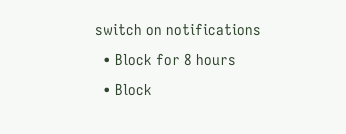switch on notifications
  • Block for 8 hours
  • Block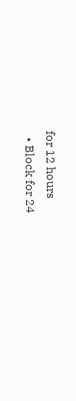for 12 hours
  • Block for 24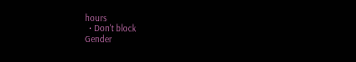hours
  • Don't block
Gender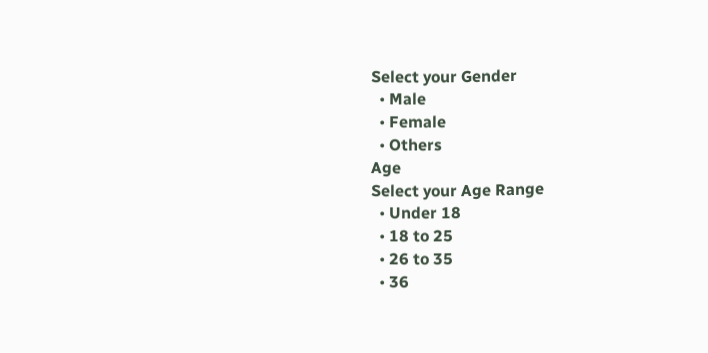Select your Gender
  • Male
  • Female
  • Others
Age
Select your Age Range
  • Under 18
  • 18 to 25
  • 26 to 35
  • 36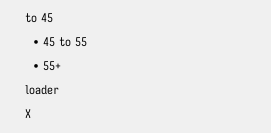to 45
  • 45 to 55
  • 55+
loader
X